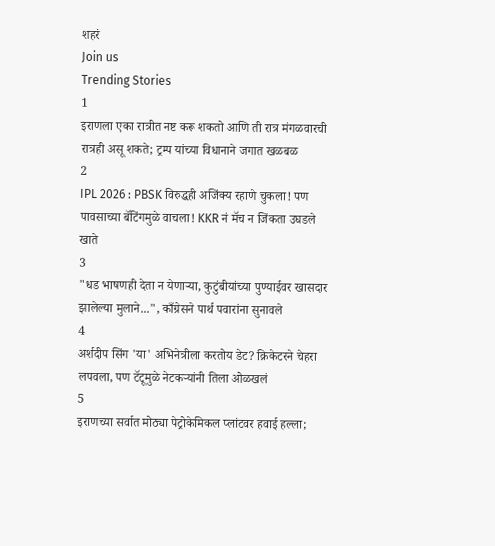शहरं
Join us
Trending Stories
1
इराणला एका रात्रीत नष्ट करू शकतो आणि ती रात्र मंगळवारची रात्रही असू शकते; ट्रम्प यांच्या विधानाने जगात खळबळ
2
IPL 2026 : PBSK विरुद्धही अजिंक्य रहाणे चुकला! पण पावसाच्या बॅटिंगमुळे वाचला! KKR नं मॅच न जिंकता उघडले खाते
3
"धड भाषणही देता न येणाऱ्या, कुटुंबीयांच्या पुण्याईवर खासदार झालेल्या मुलाने...", काँग्रेसने पार्थ पवारांना सुनावले
4
अर्शदीप सिंग 'या' अभिनेत्रीला करतोय डेट? क्रिकेटरने चेहरा लपवला, पण टॅटूमुळे नेटकऱ्यांनी तिला ओळखलं
5
इराणच्या सर्वात मोठ्या पेट्रोकेमिकल प्लांटवर हवाई हल्ला;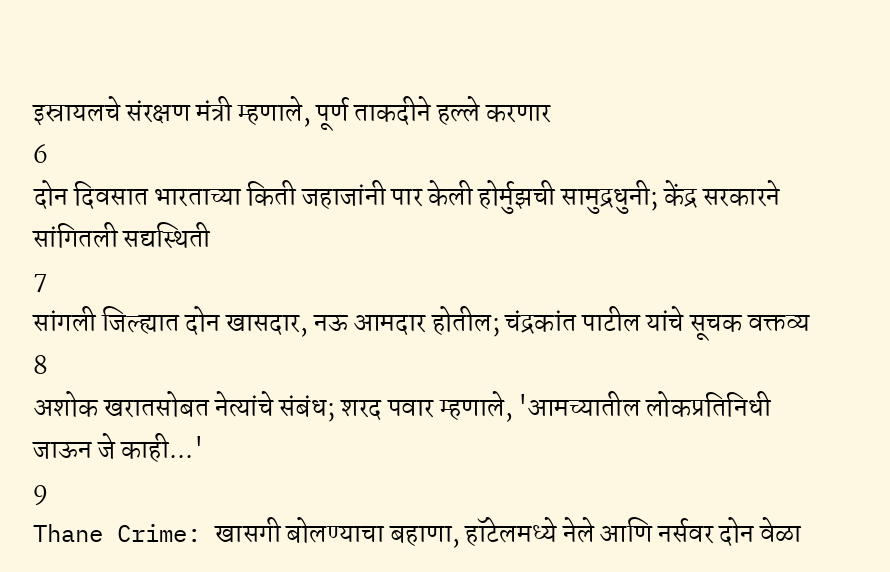इस्रायलचे संरक्षण मंत्री म्हणाले, पूर्ण ताकदीने हल्ले करणार
6
दोन दिवसात भारताच्या किती जहाजांनी पार केली होर्मुझची सामुद्रधुनी; केंद्र सरकारने सांगितली सद्यस्थिती
7
सांगली जिल्ह्यात दोन खासदार, नऊ आमदार होतील; चंद्रकांत पाटील यांचे सूचक वक्तव्य
8
अशोक खरातसोबत नेत्यांचे संबंध; शरद पवार म्हणाले, 'आमच्यातील लोकप्रतिनिधी जाऊन जे काही...'
9
Thane Crime: खासगी बोलण्याचा बहाणा, हॉटेलमध्ये नेले आणि नर्सवर दोन वेळा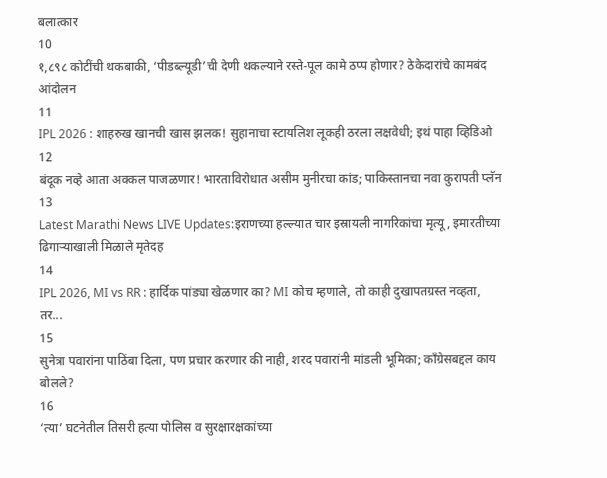बलात्कार
10
१,८९८ कोटींची थकबाकी, ‘पीडब्ल्यूडी’ची देणी थकल्याने रस्ते-पूल कामे ठप्प होणार? ठेकेदारांचे कामबंद आंदोलन
11
IPL 2026 : शाहरुख खानची खास झलक! सुहानाचा स्टायलिश लूकही ठरला लक्षवेधी; इथं पाहा व्हिडिओ
12
बंदूक नव्हे आता अक्कल पाजळणार! भारताविरोधात असीम मुनीरचा कांड; पाकिस्तानचा नवा कुरापती प्लॅन
13
Latest Marathi News LIVE Updates:इराणच्या हल्ल्यात चार इस्रायली नागरिकांचा मृत्यू, इमारतीच्या ढिगाऱ्याखाली मिळाले मृतेदह
14
IPL 2026, MI vs RR : हार्दिक पांड्या खेळणार का? MI कोच म्हणाले, तो काही दुखापतग्रस्त नव्हता, तर...
15
सुनेत्रा पवारांना पाठिंबा दिला, पण प्रचार करणार की नाही, शरद पवारांनी मांडली भूमिका; काँग्रेसबद्दल काय बोलले?
16
‘त्या’ घटनेतील तिसरी हत्या पोलिस व सुरक्षारक्षकांच्या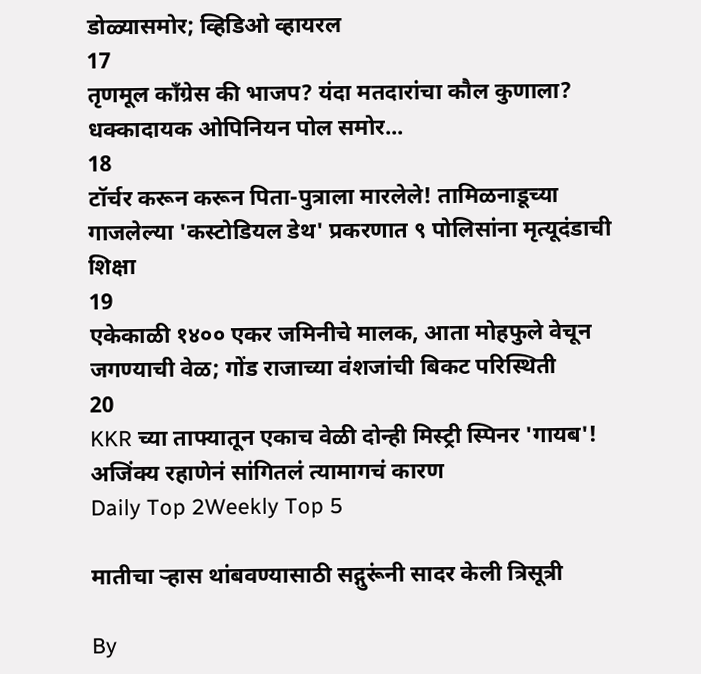डोळ्यासमोर; व्हिडिओ व्हायरल
17
तृणमूल काँग्रेस की भाजप? यंदा मतदारांचा कौल कुणाला? धक्कादायक ओपिनियन पोल समोर...
18
टॉर्चर करून करून पिता-पुत्राला मारलेले! तामिळनाडूच्या गाजलेल्या 'कस्टोडियल डेथ' प्रकरणात ९ पोलिसांना मृत्यूदंडाची शिक्षा
19
एकेकाळी १४०० एकर जमिनीचे मालक, आता मोहफुले वेचून जगण्याची वेळ; गोंड राजाच्या वंशजांची बिकट परिस्थिती
20
KKR च्या ताफ्यातून एकाच वेळी दोन्ही मिस्ट्री स्पिनर 'गायब'! अजिंक्य रहाणेनं सांगितलं त्यामागचं कारण
Daily Top 2Weekly Top 5

मातीचा ऱ्हास थांबवण्यासाठी सद्गुरूंनी सादर केली त्रिसूत्री

By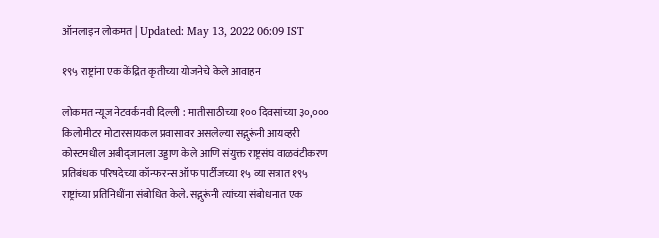ऑनलाइन लोकमत | Updated: May 13, 2022 06:09 IST

१९५ राष्ट्रांना एक केंद्रित कृतीच्या योजनेचे केले आवाहन

लोकमत न्यूज नेटवर्कनवी दिल्ली : मातीसाठीच्या १०० दिवसांच्या ३०,००० किलोमीटर मोटारसायकल प्रवासावर असलेल्या सद्गुरूंनी आयव्हरी कोस्टमधील अबीद्जानला उड्डाण केले आणि संयुक्त राष्ट्रसंघ वाळवंटीकरण प्रतिबंधक परिषदेच्या कॉन्फरन्स ऑफ पार्टीजच्या १५ व्या सत्रात १९५ राष्ट्रांच्या प्रतिनिधींना संबोधित केले. सद्गुरूंनी त्यांच्या संबोधनात एक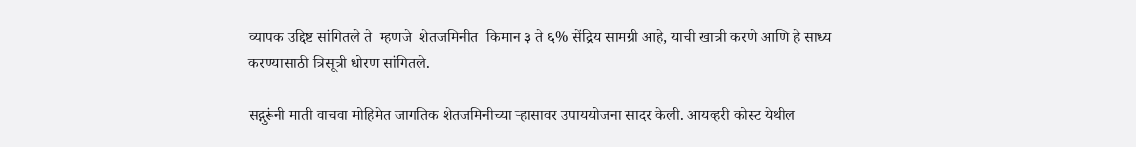व्यापक उद्दिष्ट सांगितले ते  म्हणजे  शेतजमिनीत  किमान ३ ते ६% सेंद्रिय सामग्री आहे, याची खात्री करणे आणि हे साध्य करण्यासाठी त्रिसूत्री धोरण सांगितले.

सद्गुरूंनी माती वाचवा मोहिमेत जागतिक शेतजमिनीच्या ऱ्हासावर उपाययोजना सादर केली. आयव्हरी कोस्ट येथील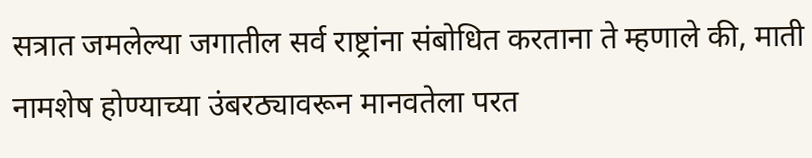सत्रात जमलेल्या जगातील सर्व राष्ट्रांना संबोधित करताना ते म्हणाले की, माती नामशेष होण्याच्या उंबरठ्यावरून मानवतेला परत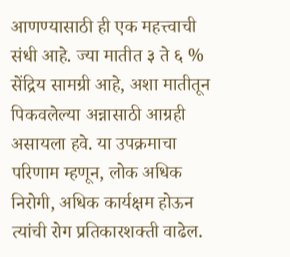आणण्यासाठी ही एक महत्त्वाची संधी आहे. ज्या मातीत ३ ते ६ % सेंद्रिय सामग्री आहे, अशा मातीतून पिकवलेल्या अन्नासाठी आग्रही असायला हवे. या उपक्रमाचा परिणाम म्हणून, लोक अधिक निरोगी, अधिक कार्यक्षम होऊन त्यांची रोग प्रतिकारशक्ती वाढेल.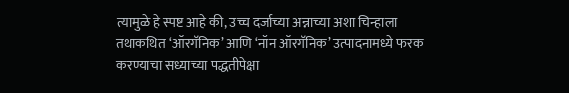त्यामुळे हे स्पष्ट आहे की, उच्च दर्जाच्या अन्नाच्या अशा चिन्हाला तथाकथित ‘ऑरगॅनिक’ आणि ‘नॉन ऑरगॅनिक’ उत्पादनामध्ये फरक करण्याचा सध्याच्या पद्धतीपेक्षा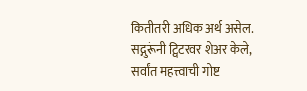कितीतरी अधिक अर्थ असेल. सद्गुरूंनी ट्विटरवर शेअर केले, सर्वांत महत्त्वाची गोष्ट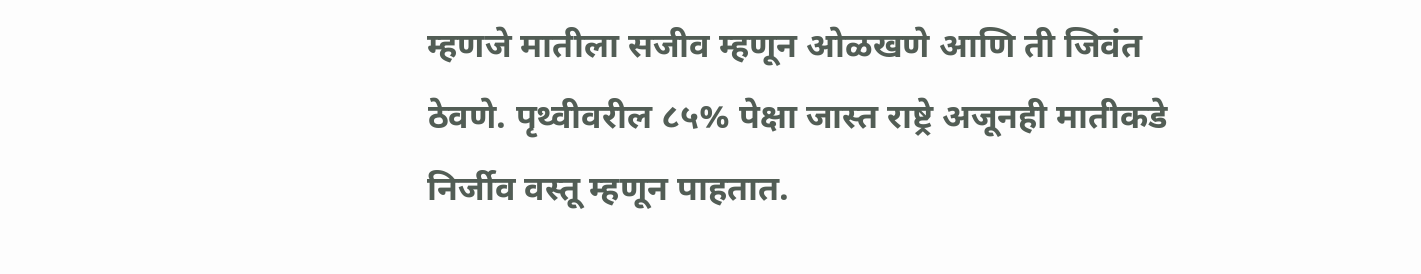म्हणजे मातीला सजीव म्हणून ओळखणे आणि ती जिवंत ठेवणे. पृथ्वीवरील ८५% पेक्षा जास्त राष्ट्रे अजूनही मातीकडे निर्जीव वस्तू म्हणून पाहतात.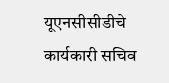यूएनसीसीडीचे कार्यकारी सचिव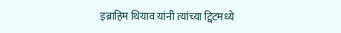इब्राहिम थियाव यांनी त्यांच्या ट्विटमध्ये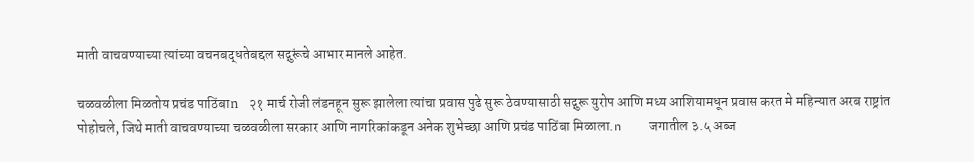माती वाचवण्याच्या त्यांच्या वचनबद्धतेबद्दल सद्गुरूंचे आभार मानले आहेत.

चळवळीला मिळतोय प्रचंड पाठिंबाn    २१ मार्च रोजी लंडनहून सुरू झालेला त्यांचा प्रवास पुढे सुरू ठेवण्यासाठी सद्गुरू युरोप आणि मध्य आशियामधून प्रवास करत मे महिन्यात अरब राष्ट्रांत पोहोचले, जिथे माती वाचवण्याच्या चळवळीला सरकार आणि नागरिकांकडून अनेक शुभेच्छा आणि प्रचंड पाठिंबा मिळाला.n    जगातील ३.५ अब्ज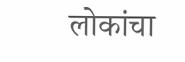लोकांचा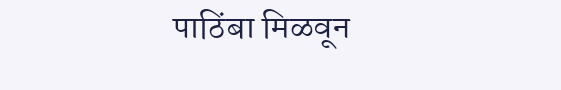पाठिंबा मिळवून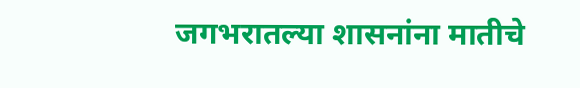जगभरातल्या शासनांना मातीचे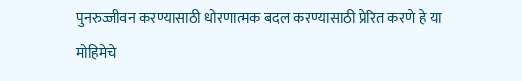पुनरुज्जीवन करण्यासाठी धोरणात्मक बदल करण्यासाठी प्रेरित करणे हे या मोहिमेचे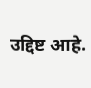उद्दिष्ट आहे.